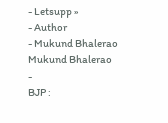- Letsupp »
- Author
- Mukund Bhalerao
Mukund Bhalerao
-
BJP :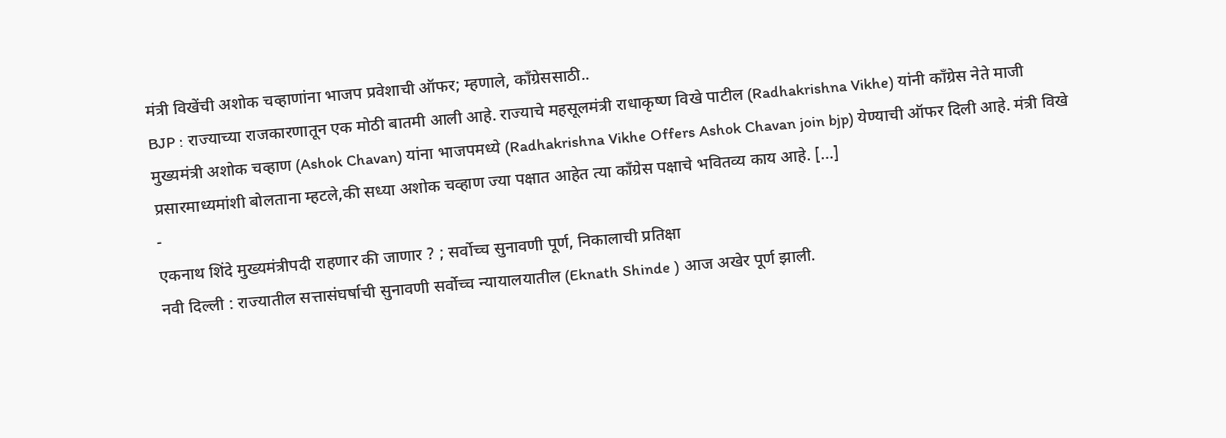मंत्री विखेंची अशोक चव्हाणांना भाजप प्रवेशाची ऑफर; म्हणाले, काँग्रेससाठी..
BJP : राज्याच्या राजकारणातून एक मोठी बातमी आली आहे. राज्याचे महसूलमंत्री राधाकृष्ण विखे पाटील (Radhakrishna Vikhe) यांनी काँग्रेस नेते माजी मुख्यमंत्री अशोक चव्हाण (Ashok Chavan) यांना भाजपमध्ये (Radhakrishna Vikhe Offers Ashok Chavan join bjp) येण्याची ऑफर दिली आहे. मंत्री विखे प्रसारमाध्यमांशी बोलताना म्हटले,की सध्या अशोक चव्हाण ज्या पक्षात आहेत त्या काँग्रेस पक्षाचे भवितव्य काय आहे. […]
-
एकनाथ शिंदे मुख्यमंत्रीपदी राहणार की जाणार ? ; सर्वोच्च सुनावणी पूर्ण, निकालाची प्रतिक्षा
नवी दिल्ली : राज्यातील सत्तासंघर्षाची सुनावणी सर्वोच्च न्यायालयातील (Eknath Shinde ) आज अखेर पूर्ण झाली.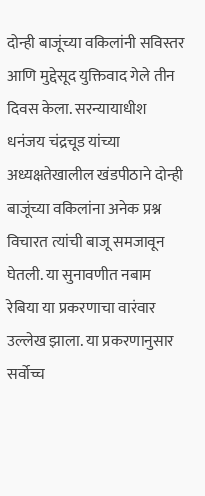दोन्ही बाजूंच्या वकिलांनी सविस्तर आणि मुद्देसूद युक्तिवाद गेले तीन दिवस केला. सरन्यायाधीश धनंजय चंद्रचूड यांच्या अध्यक्षतेखालील खंडपीठाने दोन्ही बाजूंच्या वकिलांना अनेक प्रश्न विचारत त्यांची बाजू समजावून घेतली. या सुनावणीत नबाम रेबिया या प्रकरणाचा वारंवार उल्लेख झाला. या प्रकरणानुसार सर्वोच्च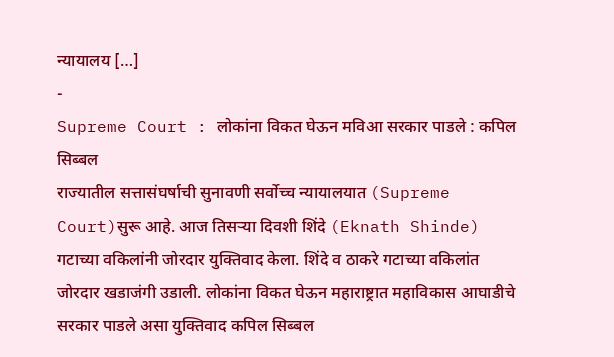न्यायालय […]
-
Supreme Court : लोकांना विकत घेऊन मविआ सरकार पाडले : कपिल सिब्बल
राज्यातील सत्तासंघर्षाची सुनावणी सर्वोच्च न्यायालयात (Supreme Court)सुरू आहे. आज तिसऱ्या दिवशी शिंदे (Eknath Shinde) गटाच्या वकिलांनी जोरदार युक्तिवाद केला. शिंदे व ठाकरे गटाच्या वकिलांत जोरदार खडाजंगी उडाली. लोकांना विकत घेऊन महाराष्ट्रात महाविकास आघाडीचे सरकार पाडले असा युक्तिवाद कपिल सिब्बल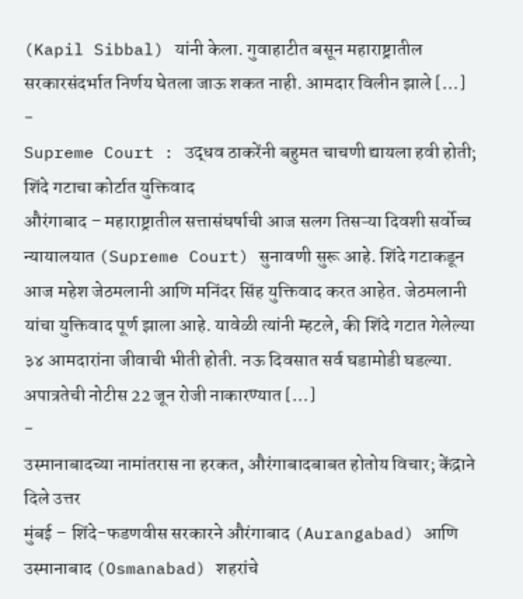(Kapil Sibbal) यांनी केला. गुवाहाटीत बसून महाराष्ट्रातील सरकारसंदर्भात निर्णय घेतला जाऊ शकत नाही. आमदार विलीन झाले […]
-
Supreme Court : उद्धव ठाकरेंनी बहुमत चाचणी द्यायला हवी होती; शिंदे गटाचा कोर्टात युक्तिवाद
औरंगाबाद – महाराष्ट्रातील सत्तासंघर्षाची आज सलग तिसऱ्या दिवशी सर्वोच्च न्यायालयात (Supreme Court) सुनावणी सुरू आहे. शिंदे गटाकडून आज महेश जेठमलानी आणि मनिंदर सिंह युक्तिवाद करत आहेत. जेठमलानी यांचा युक्तिवाद पूर्ण झाला आहे. यावेळी त्यांनी म्हटले, की शिंदे गटात गेलेल्या ३४ आमदारांना जीवाची भीती होती. नऊ दिवसात सर्व घडामोडी घडल्या. अपात्रतेची नोटीस 22 जून रोजी नाकारण्यात […]
-
उस्मानाबादच्या नामांतरास ना हरकत, औरंगाबादबाबत होतोय विचार; केंद्राने दिले उत्तर
मुंबई – शिंदे-फडणवीस सरकारने औरंगाबाद (Aurangabad) आणि उस्मानाबाद (Osmanabad) शहरांचे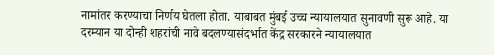नामांतर करण्याचा निर्णय घेतला होता. याबाबत मुंबई उच्च न्यायालयात सुनावणी सुरू आहे. या दरम्यान या दोन्ही शहरांची नावे बदलण्यासंदर्भात केंद्र सरकारने न्यायालयात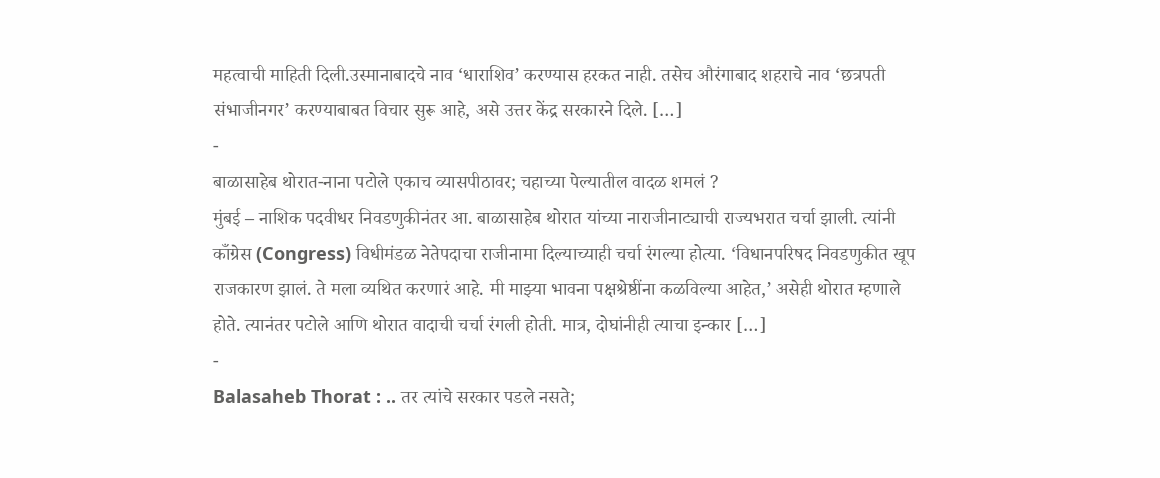महत्वाची माहिती दिली.उस्मानाबादचे नाव ‘धाराशिव’ करण्यास हरकत नाही. तसेच औरंगाबाद शहराचे नाव ‘छत्रपती संभाजीनगर’ करण्याबाबत विचार सुरू आहे, असे उत्तर केंद्र सरकारने दिले. […]
-
बाळासाहेब थोरात-नाना पटोले एकाच व्यासपीठावर; चहाच्या पेल्यातील वादळ शमलं ?
मुंबई – नाशिक पदवीधर निवडणुकीनंतर आ. बाळासाहेब थोरात यांच्या नाराजीनाट्याची राज्यभरात चर्चा झाली. त्यांनी काँग्रेस (Congress) विधीमंडळ नेतेपदाचा राजीनामा दिल्याच्याही चर्चा रंगल्या होत्या. ‘विधानपरिषद निवडणुकीत खूप राजकारण झालं. ते मला व्यथित करणारं आहे. मी माझ्या भावना पक्षश्रेष्ठींना कळविल्या आहेत,’ असेही थोरात म्हणाले होते. त्यानंतर पटोले आणि थोरात वादाची चर्चा रंगली होती. मात्र, दोघांनीही त्याचा इन्कार […]
-
Balasaheb Thorat : .. तर त्यांचे सरकार पडले नसते;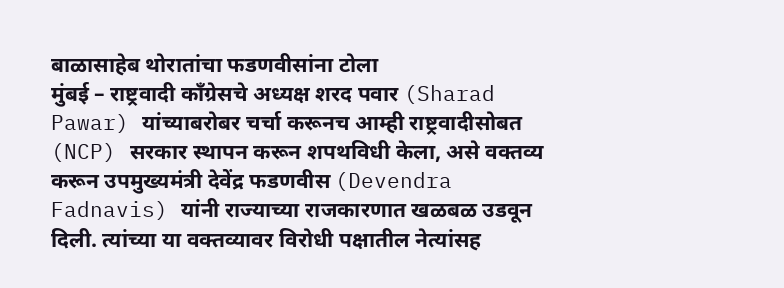बाळासाहेब थोरातांचा फडणवीसांना टोला
मुंबई – राष्ट्रवादी काँग्रेसचे अध्यक्ष शरद पवार (Sharad Pawar) यांच्याबरोबर चर्चा करूनच आम्ही राष्ट्रवादीसोबत (NCP) सरकार स्थापन करून शपथविधी केला, असे वक्तव्य करून उपमुख्यमंत्री देवेंद्र फडणवीस (Devendra Fadnavis) यांनी राज्याच्या राजकारणात खळबळ उडवून दिली. त्यांच्या या वक्तव्यावर विरोधी पक्षातील नेत्यांसह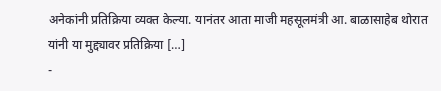अनेकांनी प्रतिक्रिया व्यक्त केल्या. यानंतर आता माजी महसूलमंत्री आ. बाळासाहेब थोरात यांनी या मुद्द्यावर प्रतिक्रिया […]
-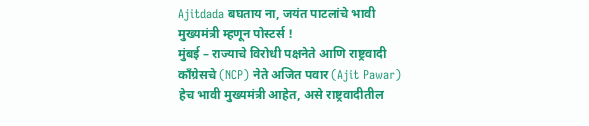Ajitdada बघताय ना, जयंत पाटलांचे भावी मुख्यमंत्री म्हणून पोस्टर्स !
मुंबई – राज्याचे विरोधी पक्षनेते आणि राष्ट्रवादी काँग्रेसचे (NCP) नेते अजित पवार (Ajit Pawar) हेच भावी मुख्यमंत्री आहेत, असे राष्ट्रवादीतील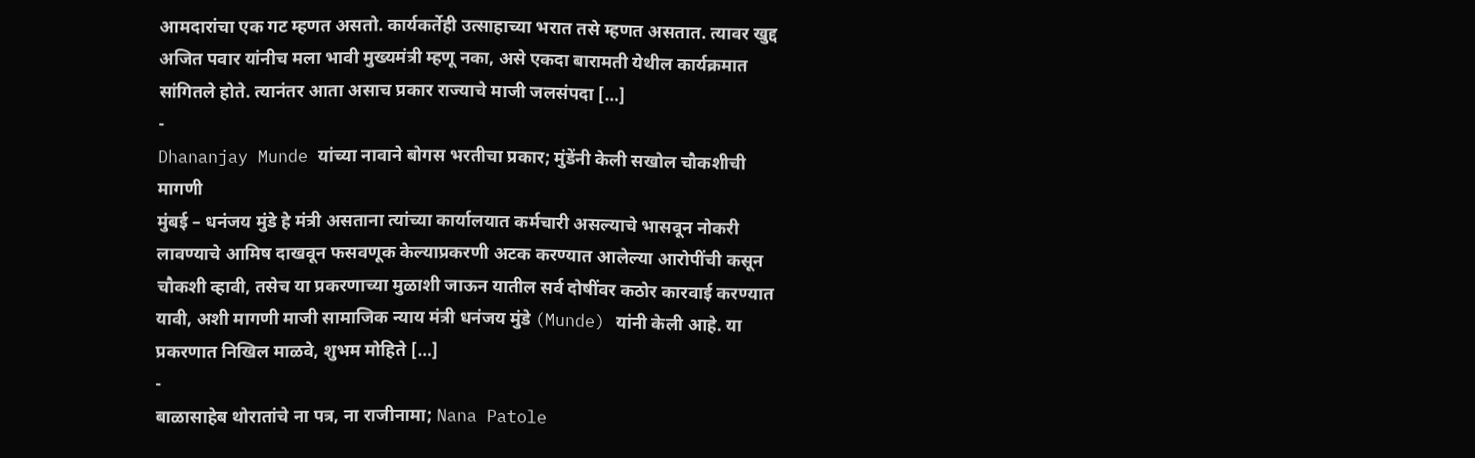आमदारांचा एक गट म्हणत असतो. कार्यकर्तेही उत्साहाच्या भरात तसे म्हणत असतात. त्यावर खुद्द अजित पवार यांनीच मला भावी मुख्यमंत्री म्हणू नका, असे एकदा बारामती येथील कार्यक्रमात सांगितले होते. त्यानंतर आता असाच प्रकार राज्याचे माजी जलसंपदा […]
-
Dhananjay Munde यांच्या नावाने बोगस भरतीचा प्रकार; मुंडेंनी केली सखोल चौकशीची मागणी
मुंबई – धनंजय मुंडे हे मंत्री असताना त्यांच्या कार्यालयात कर्मचारी असल्याचे भासवून नोकरी लावण्याचे आमिष दाखवून फसवणूक केल्याप्रकरणी अटक करण्यात आलेल्या आरोपींची कसून चौकशी व्हावी, तसेच या प्रकरणाच्या मुळाशी जाऊन यातील सर्व दोषींवर कठोर कारवाई करण्यात यावी, अशी मागणी माजी सामाजिक न्याय मंत्री धनंजय मुंडे (Munde) यांनी केली आहे. या प्रकरणात निखिल माळवे, शुभम मोहिते […]
-
बाळासाहेब थोरातांचे ना पत्र, ना राजीनामा; Nana Patole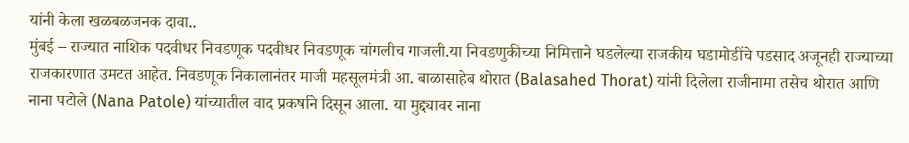यांनी केला खळबळजनक दावा..
मुंबई – राज्यात नाशिक पदवीधर निवडणूक पदवीधर निवडणूक चांगलीच गाजली.या निवडणुकीच्या निमित्ताने घडलेल्या राजकीय घडामोडींचे पडसाद अजूनही राज्याच्या राजकारणात उमटत आहेत. निवडणूक निकालानंतर माजी महसूलमंत्री आ. बाळासाहेब थोरात (Balasahed Thorat) यांनी दिलेला राजीनामा तसेच थोरात आणि नाना पटोले (Nana Patole) यांच्यातील वाद प्रकर्षाने दिसून आला. या मुद्द्यावर नाना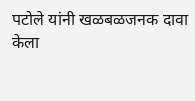पटोले यांनी खळबळजनक दावा केला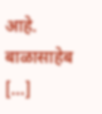आहे. बाळासाहेब […]